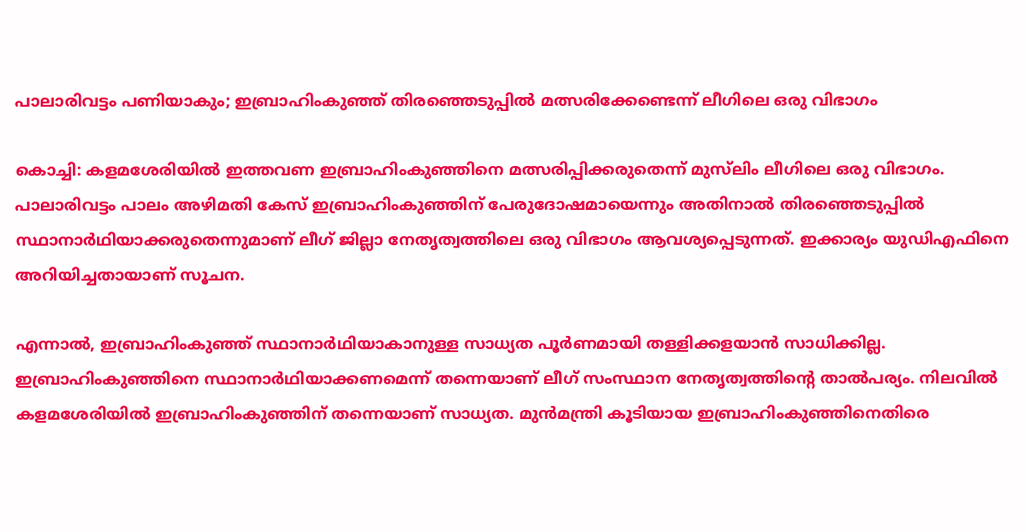പാലാരിവട്ടം പണിയാകും; ഇബ്രാഹിംകുഞ്ഞ് തിരഞ്ഞെടുപ്പില്‍ മത്സരിക്കേണ്ടെന്ന് ലീഗിലെ ഒരു വിഭാഗം

കൊച്ചി: കളമശേരിയില്‍ ഇത്തവണ ഇബ്രാഹിംകുഞ്ഞിനെ മത്സരിപ്പിക്കരുതെന്ന് മുസ്‌ലിം ലീഗിലെ ഒരു വിഭാഗം. പാലാരിവട്ടം പാലം അഴിമതി കേസ് ഇബ്രാഹിംകുഞ്ഞിന് പേരുദോഷമായെന്നും അതിനാല്‍ തിരഞ്ഞെടുപ്പില്‍ സ്ഥാനാര്‍ഥിയാക്കരുതെന്നുമാണ് ലീഗ് ജില്ലാ നേതൃത്വത്തിലെ ഒരു വിഭാഗം ആവശ്യപ്പെടുന്നത്. ഇക്കാര്യം യുഡിഎഫിനെ അറിയിച്ചതായാണ് സൂചന.

എന്നാല്‍, ഇബ്രാഹിംകുഞ്ഞ് സ്ഥാനാര്‍ഥിയാകാനുള്ള സാധ്യത പൂര്‍ണമായി തള്ളിക്കളയാന്‍ സാധിക്കില്ല. ഇബ്രാഹിംകുഞ്ഞിനെ സ്ഥാനാര്‍ഥിയാക്കണമെന്ന് തന്നെയാണ് ലീഗ് സംസ്ഥാന നേതൃത്വത്തിന്റെ താല്‍പര്യം. നിലവില്‍ കളമശേരിയില്‍ ഇബ്രാഹിംകുഞ്ഞിന് തന്നെയാണ് സാധ്യത. മുന്‍മന്ത്രി കൂടിയായ ഇബ്രാഹിംകുഞ്ഞിനെതിരെ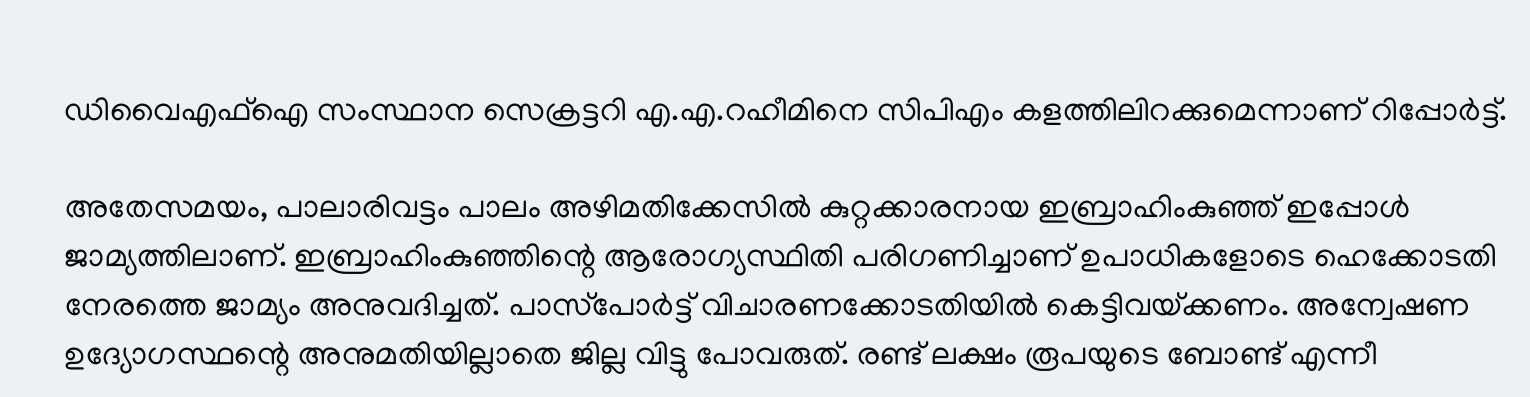ഡിവൈഎഫ്‌ഐ സംസ്ഥാന സെക്രട്ടറി എ.എ.റഹീമിനെ സിപിഎം കളത്തിലിറക്കുമെന്നാണ് റിപ്പോര്‍ട്ട്.

അതേസമയം, പാലാരിവട്ടം പാലം അഴിമതിക്കേസില്‍ കുറ്റക്കാരനായ ഇബ്രാഹിംകുഞ്ഞ് ഇപ്പോള്‍ ജാമ്യത്തിലാണ്. ഇബ്രാഹിംകുഞ്ഞിന്റെ ആരോഗ്യസ്ഥിതി പരിഗണിച്ചാണ് ഉപാധികളോടെ ഹെക്കോടതി നേരത്തെ ജാമ്യം അനുവദിച്ചത്. പാസ്‌പോര്‍ട്ട് വിചാരണക്കോടതിയില്‍ കെട്ടിവയ്‌ക്കണം. അന്വേഷണ ഉദ്യോഗസ്ഥന്റെ അനുമതിയില്ലാതെ ജില്ല വിട്ടു പോവരുത്. രണ്ട് ലക്ഷം രൂപയുടെ ബോണ്ട് എന്നീ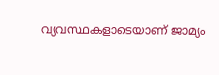വ്യവസ്ഥകളാടെയാണ് ജാമ്യം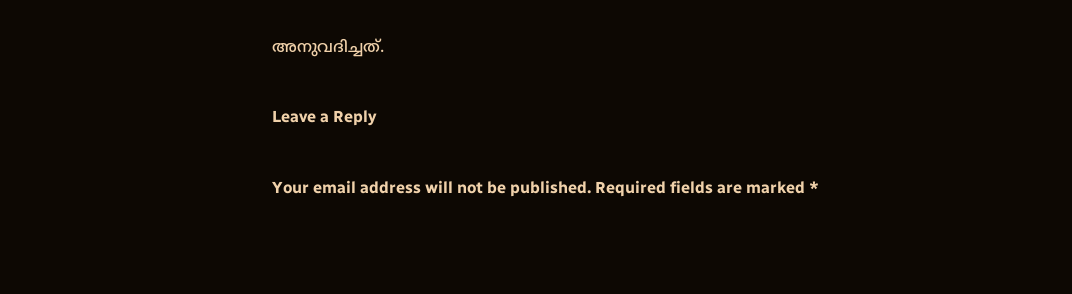അനുവദിച്ചത്.

Leave a Reply

Your email address will not be published. Required fields are marked *